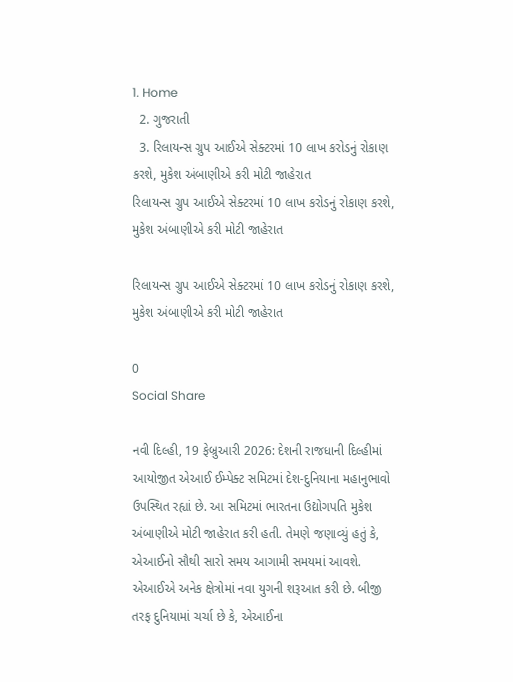1. Home
  2. ગુજરાતી
  3. રિલાયન્સ ગ્રુપ આઈએ સેક્ટરમાં 10 લાખ કરોડનું રોકાણ કરશે, મુકેશ અંબાણીએ કરી મોટી જાહેરાત
રિલાયન્સ ગ્રુપ આઈએ સેક્ટરમાં 10 લાખ કરોડનું રોકાણ કરશે, મુકેશ અંબાણીએ કરી મોટી જાહેરાત

રિલાયન્સ ગ્રુપ આઈએ સેક્ટરમાં 10 લાખ કરોડનું રોકાણ કરશે, મુકેશ અંબાણીએ કરી મોટી જાહેરાત

0
Social Share

નવી દિલ્હી, 19 ફેબ્રુઆરી 2026: દેશની રાજધાની દિલ્હીમાં આયોજીત એઆઈ ઈમ્પેક્ટ સમિટમાં દેશ-દુનિયાના મહાનુભાવો ઉપસ્થિત રહ્યાં છે. આ સમિટમાં ભારતના ઉદ્યોગપતિ મુકેશ અંબાણીએ મોટી જાહેરાત કરી હતી. તેમણે જણાવ્યું હતું કે, એઆઈનો સૌથી સારો સમય આગામી સમયમાં આવશે. એઆઈએ અનેક ક્ષેત્રોમાં નવા યુગની શરૂઆત કરી છે. બીજી તરફ દુનિયામાં ચર્ચા છે કે, એઆઈના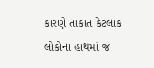કારણે તાકાત કેટલાક લોકોના હાથમાં જ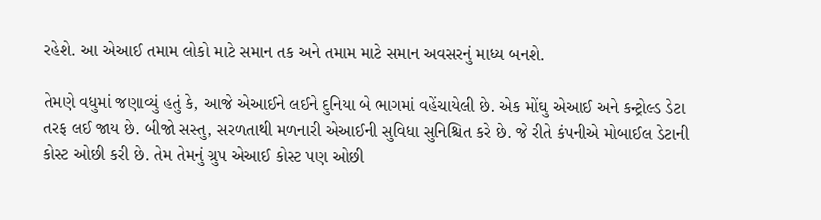રહેશે. આ એઆઈ તમામ લોકો માટે સમાન તક અને તમામ માટે સમાન અવસરનું માધ્ય બનશે.

તેમણે વધુમાં જણાવ્યું હતું કે, આજે એઆઈને લઈને દુનિયા બે ભાગમાં વહેંચાયેલી છે. એક મોંઘુ એઆઈ અને કન્ટ્રોલ્ડ ડેટા તરફ લઈ જાય છે. બીજો સસ્તુ, સરળતાથી મળનારી એઆઈની સુવિધા સુનિશ્ચિત કરે છે. જે રીતે કંપનીએ મોબાઈલ ડેટાની કોસ્ટ ઓછી કરી છે. તેમ તેમનું ગ્રુપ એઆઈ કોસ્ટ પણ ઓછી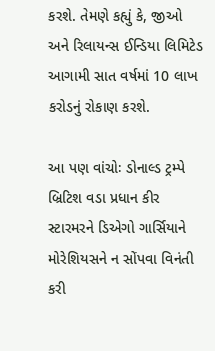કરશે. તેમણે કહ્યું કે, જીઓ અને રિલાયન્સ ઈન્ડિયા લિમિટેડ આગામી સાત વર્ષમાં 10 લાખ કરોડનું રોકાણ કરશે.

આ પણ વાંચોઃ ડોનાલ્ડ ટ્રમ્પે બ્રિટિશ વડા પ્રધાન કીર સ્ટારમરને ડિએગો ગાર્સિયાને મોરેશિયસને ન સોંપવા વિનંતી કરી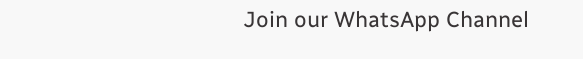Join our WhatsApp Channel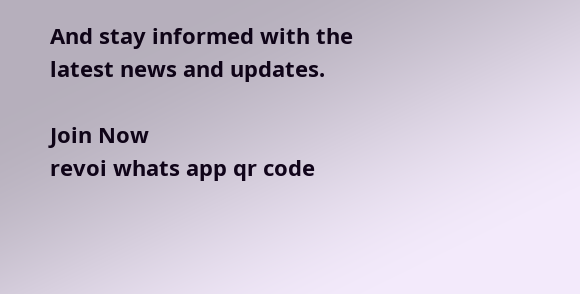And stay informed with the latest news and updates.

Join Now
revoi whats app qr code